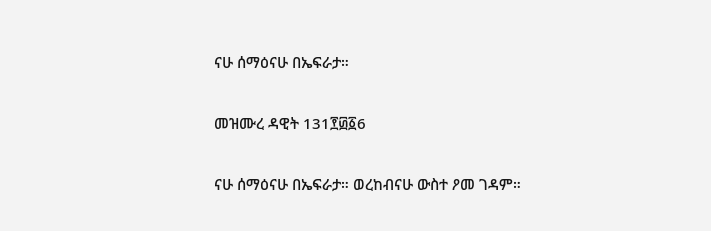ናሁ ሰማዕናሁ በኤፍራታ።

መዝሙረ ዳዊት 131፻፴፩6

ናሁ ሰማዕናሁ በኤፍራታ። ወረከብናሁ ውስተ ዖመ ገዳም።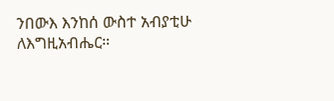ንበውእ እንከሰ ውስተ አብያቲሁ ለእግዚአብሔር።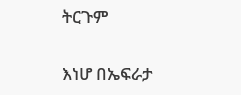ትርጉም

እነሆ በኤፍራታ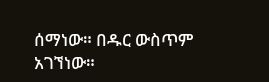ሰማነው። በዱር ውስጥም አገኘነው።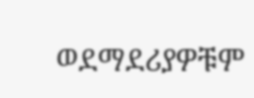ወደማደሪያዎቹም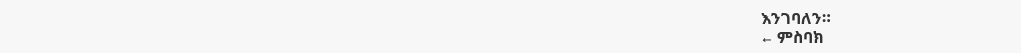እንገባለን።
← ምስባክ